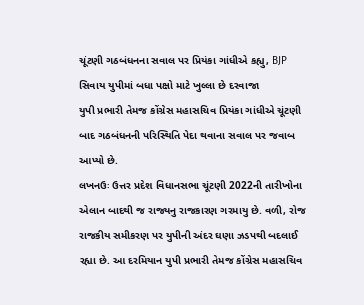ચૂંટણી ગઠબંધનના સવાલ પર પ્રિયંકા ગાંધીએ કહ્યુ, BJP સિવાય યુપીમાં બધા પક્ષો માટે ખુલ્લા છે દરવાજા
યુપી પ્રભારી તેમજ કોંગ્રેસ મહાસચિવ પ્રિયંકા ગાંધીએ ચૂંટણી બાદ ગઠબંધનની પરિસ્થિતિ પેદા થવાના સવાલ પર જવાબ આપ્યો છે.
લખનઉઃ ઉત્તર પ્રદેશ વિધાનસભા ચૂંટણી 2022ની તારીખોના એલાન બાદથી જ રાજ્યનુ રાજકારણ ગરમાયુ છે. વળી, રોજ રાજકીય સમીકરણ પર યુપીની અંદર ઘણા ઝડપથી બદલાઈ રહ્યા છે. આ દરમિયાન યુપી પ્રભારી તેમજ કોંગ્રેસ મહાસચિવ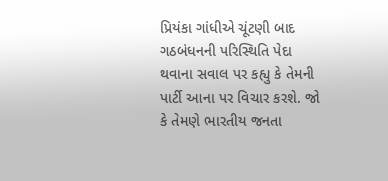પ્રિયંકા ગાંધીએ ચૂંટણી બાદ ગઠબંધનની પરિસ્થિતિ પેદા થવાના સવાલ પર કહ્યુ કે તેમની પાર્ટી આના પર વિચાર કરશે. જો કે તેમણે ભારતીય જનતા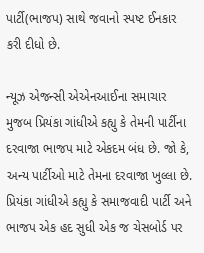પાર્ટી(ભાજપ) સાથે જવાનો સ્પષ્ટ ઈનકાર કરી દીધો છે.

ન્યૂઝ એજન્સી એએનઆઈના સમાચાર મુજબ પ્રિયંકા ગાંધીએ કહ્યુ કે તેમની પાર્ટીના દરવાજા ભાજપ માટે એકદમ બંધ છે. જો કે, અન્ય પાર્ટીઓ માટે તેમના દરવાજા ખુલ્લા છે. પ્રિયંકા ગાંધીએ કહ્યુ કે સમાજવાદી પાર્ટી અને ભાજપ એક હદ સુધી એક જ ચેસબોર્ડ પર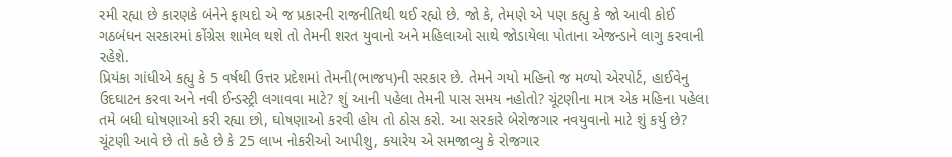રમી રહ્યા છે કારણકે બંનેને ફાયદો એ જ પ્રકારની રાજનીતિથી થઈ રહ્યો છે. જો કે, તેમણે એ પણ કહ્યુ કે જો આવી કોઈ ગઠબંધન સરકારમાં કોંગ્રેસ શામેલ થશે તો તેમની શરત યુવાનો અને મહિલાઓ સાથે જોડાયેલા પોતાના એજન્ડાને લાગુ કરવાની રહેશે.
પ્રિયંકા ગાંધીએ કહ્યુ કે 5 વર્ષથી ઉત્તર પ્રદેશમાં તેમની(ભાજપ)ની સરકાર છે. તેમને ગયો મહિનો જ મળ્યો એરપોર્ટ, હાઈવેનુ ઉદઘાટન કરવા અને નવી ઈન્ડસ્ટ્રી લગાવવા માટે? શું આની પહેલા તેમની પાસ સમય નહોતો? ચૂંટણીના માત્ર એક મહિના પહેલા તમે બધી ઘોષણાઓ કરી રહ્યા છો, ઘોષણાઓ કરવી હોય તો ઠોસ કરો. આ સરકારે બેરોજગાર નવયુવાનો માટે શું કર્યુ છે? ચૂંટણી આવે છે તો કહે છે કે 25 લાખ નોકરીઓ આપીશુ, કયારેય એ સમજાવ્યુ કે રોજગાર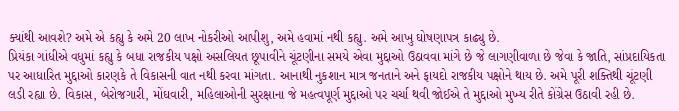ક્યાંથી આવશે? અમે એ કહ્યુ કે અમે 20 લાખ નોકરીઓ આપીશુ, અમે હવામાં નથી કહ્યુ. અમે આખુ ઘોષણાપત્ર કાઢ્યુ છે.
પ્રિયંકા ગાંધીએ વધુમાં કહ્યુ કે બધા રાજકીય પક્ષો અસલિયત છૂપાવીને ચૂંટણીના સમયે એવા મુદ્દાઓ ઉઠાવવા માંગે છે જે લાગણીવાળા છે જેવા કે જાતિ, સાંપ્રદાયિકતા પર આધારિત મુદ્દાઓ કારણકે તે વિકાસની વાત નથી કરવા માંગતા. આનાથી નુકશાન માત્ર જનતાને અને ફાયદો રાજકીય પક્ષોને થાય છે. અમે પૂરી શક્તિથી ચૂંટણી લડી રહ્યા છે. વિકાસ, બેરોજગારી, મોંઘવારી, મહિલાઓની સુરક્ષાના જે મહત્વપૂર્ણ મુદ્દાઓ પર ચર્ચા થવી જોઈએ તે મુદ્દાઓ મુખ્ય રીતે કોંગ્રેસ ઉઠાવી રહી છે.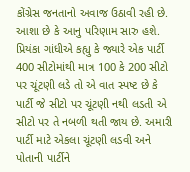કોંગ્રેસ જનતાનો અવાજ ઉઠાવી રહી છે. આશા છે કે આનુ પરિણામ સારુ હશે.
પ્રિયંકા ગાંધીએ કહ્યુ કે જ્યારે એક પાર્ટી 400 સીટોમાંથી માત્ર 100 કે 200 સીટો પર ચૂંટણી લડે તો એ વાત સ્પષ્ટ છે કે પાર્ટી જે સીટો પર ચૂંટણી નથી લડતી એ સીટો પર તે નબળી થતી જાય છે. અમારી પાર્ટી માટે એકલા ચૂંટણી લડવી અને પોતાની પાર્ટીને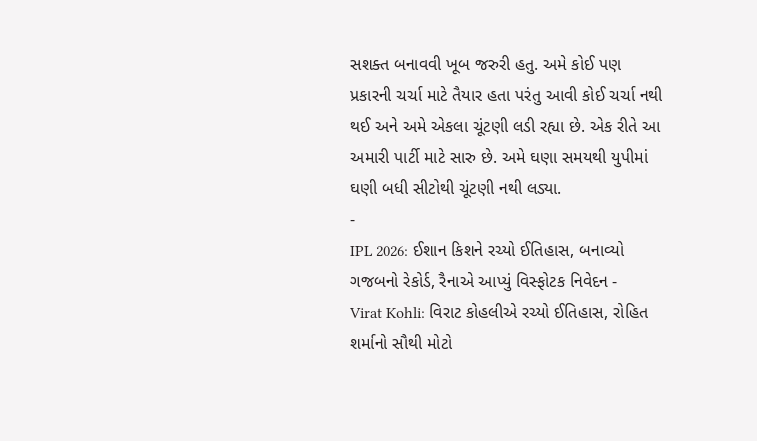સશક્ત બનાવવી ખૂબ જરુરી હતુ. અમે કોઈ પણ પ્રકારની ચર્ચા માટે તૈયાર હતા પરંતુ આવી કોઈ ચર્ચા નથી થઈ અને અમે એકલા ચૂંટણી લડી રહ્યા છે. એક રીતે આ અમારી પાર્ટી માટે સારુ છે. અમે ઘણા સમયથી યુપીમાં ઘણી બધી સીટોથી ચૂંટણી નથી લડ્યા.
-
IPL 2026: ઈશાન કિશને રચ્યો ઈતિહાસ, બનાવ્યો ગજબનો રેકોર્ડ, રૈનાએ આપ્યું વિસ્ફોટક નિવેદન -
Virat Kohli: વિરાટ કોહલીએ રચ્યો ઈતિહાસ, રોહિત શર્માનો સૌથી મોટો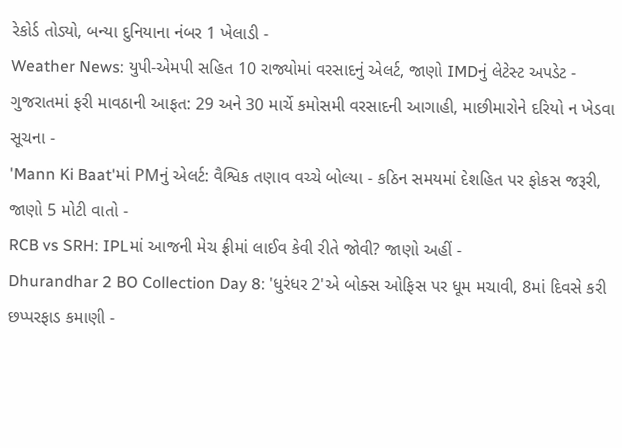રેકોર્ડ તોડ્યો, બન્યા દુનિયાના નંબર 1 ખેલાડી -
Weather News: યુપી-એમપી સહિત 10 રાજ્યોમાં વરસાદનું એલર્ટ, જાણો IMDનું લેટેસ્ટ અપડેટ -
ગુજરાતમાં ફરી માવઠાની આફત: 29 અને 30 માર્ચે કમોસમી વરસાદની આગાહી, માછીમારોને દરિયો ન ખેડવા સૂચના -
'Mann Ki Baat'માં PMનું એલર્ટ: વૈશ્વિક તણાવ વચ્ચે બોલ્યા - કઠિન સમયમાં દેશહિત પર ફોકસ જરૂરી, જાણો 5 મોટી વાતો -
RCB vs SRH: IPLમાં આજની મેચ ફ્રીમાં લાઈવ કેવી રીતે જોવી? જાણો અહીં -
Dhurandhar 2 BO Collection Day 8: 'ધુરંધર 2'એ બોક્સ ઓફિસ પર ધૂમ મચાવી, 8માં દિવસે કરી છપ્પરફાડ કમાણી -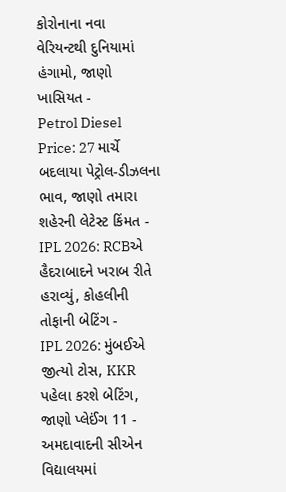કોરોનાના નવા વેરિયન્ટથી દુનિયામાં હંગામો, જાણો ખાસિયત -
Petrol Diesel Price: 27 માર્ચે બદલાયા પેટ્રોલ-ડીઝલના ભાવ, જાણો તમારા શહેરની લેટેસ્ટ કિંમત -
IPL 2026: RCBએ હૈદરાબાદને ખરાબ રીતે હરાવ્યું, કોહલીની તોફાની બેટિંગ -
IPL 2026: મુંબઈએ જીત્યો ટોસ, KKR પહેલા કરશે બેટિંગ, જાણો પ્લેઈંગ 11 -
અમદાવાદની સીએન વિદ્યાલયમાં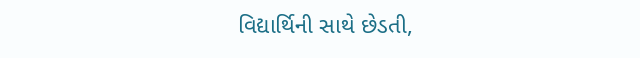વિદ્યાર્થિની સાથે છેડતી,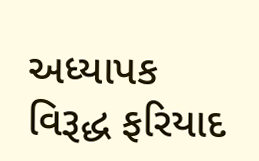અધ્યાપક વિરૂદ્ધ ફરિયાદ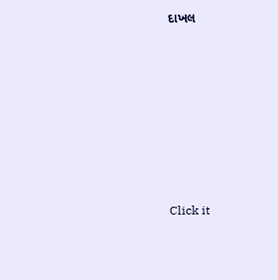દાખલ









Click it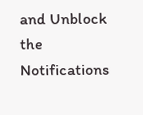and Unblock the Notifications